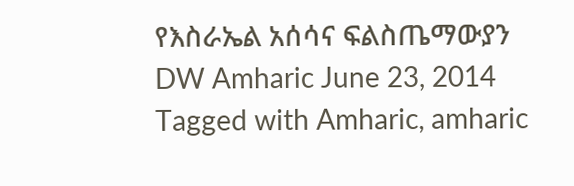የእስራኤል አሰሳና ፍልስጤማውያን DW Amharic June 23, 2014 Tagged with Amharic, amharic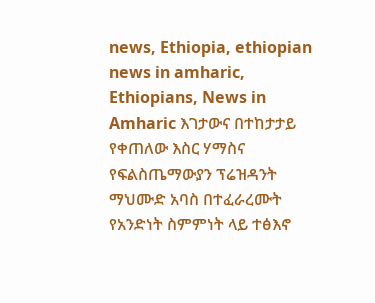news, Ethiopia, ethiopian news in amharic, Ethiopians, News in Amharic እገታውና በተከታታይ የቀጠለው እስር ሃማስና የፍልስጤማውያን ፕሬዝዳንት ማህሙድ አባስ በተፈራረሙት የአንድነት ስምምነት ላይ ተፅእኖ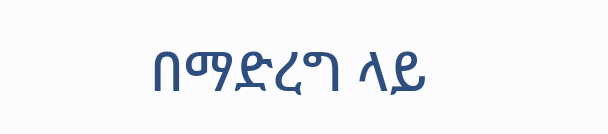በማድረግ ላይ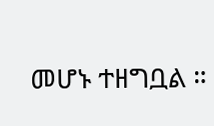መሆኑ ተዘግቧል ።